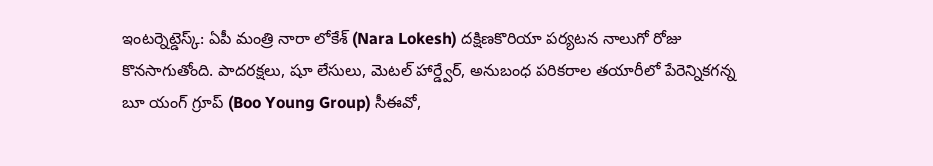ఇంటర్నెట్డెస్క్: ఏపీ మంత్రి నారా లోకేశ్ (Nara Lokesh) దక్షిణకొరియా పర్యటన నాలుగో రోజు కొనసాగుతోంది. పాదరక్షలు, షూ లేసులు, మెటల్ హార్డ్వేర్, అనుబంధ పరికరాల తయారీలో పేరెన్నికగన్న బూ యంగ్ గ్రూప్ (Boo Young Group) సీఈవో,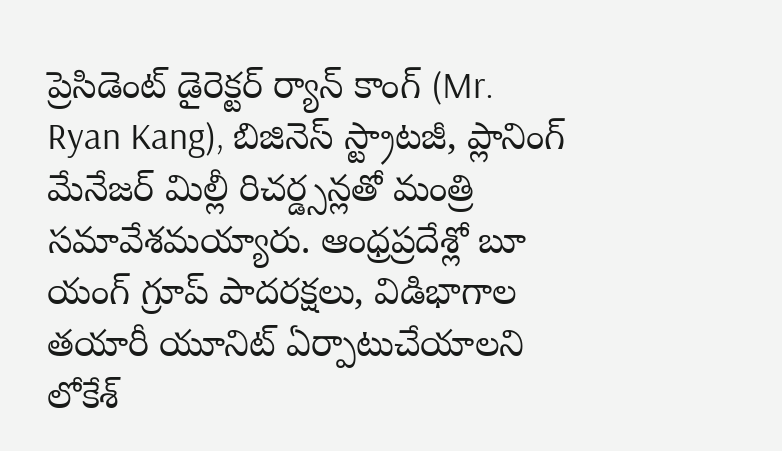ప్రెసిడెంట్ డైరెక్టర్ ర్యాన్ కాంగ్ (Mr. Ryan Kang), బిజినెస్ స్ట్రాటజీ, ప్లానింగ్ మేనేజర్ మిల్లీ రిచర్డ్సన్లతో మంత్రి సమావేశమయ్యారు. ఆంధ్రప్రదేశ్లో బూ యంగ్ గ్రూప్ పాదరక్షలు, విడిభాగాల తయారీ యూనిట్ ఏర్పాటుచేయాలని లోకేశ్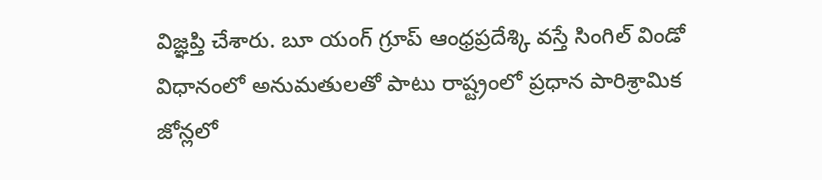విజ్ఞప్తి చేశారు. బూ యంగ్ గ్రూప్ ఆంధ్రప్రదేశ్కి వస్తే సింగిల్ విండో విధానంలో అనుమతులతో పాటు రాష్ట్రంలో ప్రధాన పారిశ్రామిక జోన్లలో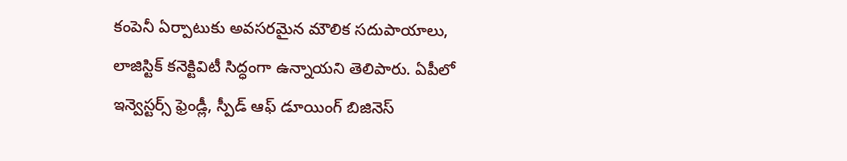కంపెనీ ఏర్పాటుకు అవసరమైన మౌలిక సదుపాయాలు, లాజిస్టిక్ కనెక్టివిటీ సిద్ధంగా ఉన్నాయని తెలిపారు. ఏపీలో ఇన్వెస్టర్స్ ఫ్రెండ్లీ, స్పీడ్ ఆఫ్ డూయింగ్ బిజినెస్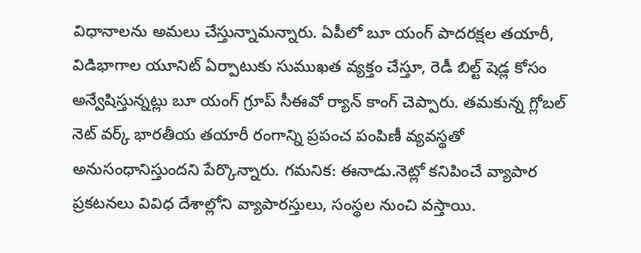విధానాలను అమలు చేస్తున్నామన్నారు. ఏపీలో బూ యంగ్ పాదరక్షల తయారీ, విడిభాగాల యూనిట్ ఏర్పాటుకు సుముఖత వ్యక్తం చేస్తూ, రెడీ బిల్ట్ షెడ్ల కోసం అన్వేషిస్తున్నట్లు బూ యంగ్ గ్రూప్ సీఈవో ర్యాన్ కాంగ్ చెప్పారు. తమకున్న గ్లోబల్ నెట్ వర్క్ భారతీయ తయారీ రంగాన్ని ప్రపంచ పంపిణీ వ్యవస్థతో అనుసంధానిస్తుందని పేర్కొన్నారు. గమనిక: ఈనాడు.నెట్లో కనిపించే వ్యాపార ప్రకటనలు వివిధ దేశాల్లోని వ్యాపారస్తులు, సంస్థల నుంచి వస్తాయి.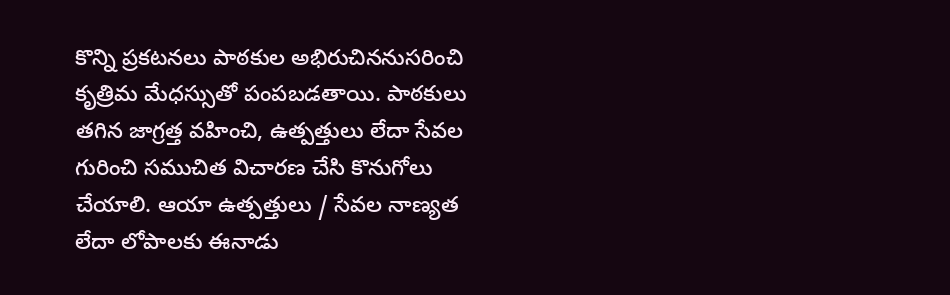కొన్ని ప్రకటనలు పాఠకుల అభిరుచిననుసరించి కృత్రిమ మేధస్సుతో పంపబడతాయి. పాఠకులు తగిన జాగ్రత్త వహించి, ఉత్పత్తులు లేదా సేవల గురించి సముచిత విచారణ చేసి కొనుగోలు చేయాలి. ఆయా ఉత్పత్తులు / సేవల నాణ్యత లేదా లోపాలకు ఈనాడు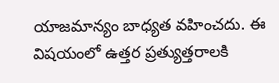యాజమాన్యం బాధ్యత వహించదు. ఈ విషయంలో ఉత్తర ప్రత్యుత్తరాలకి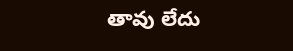తావు లేదు